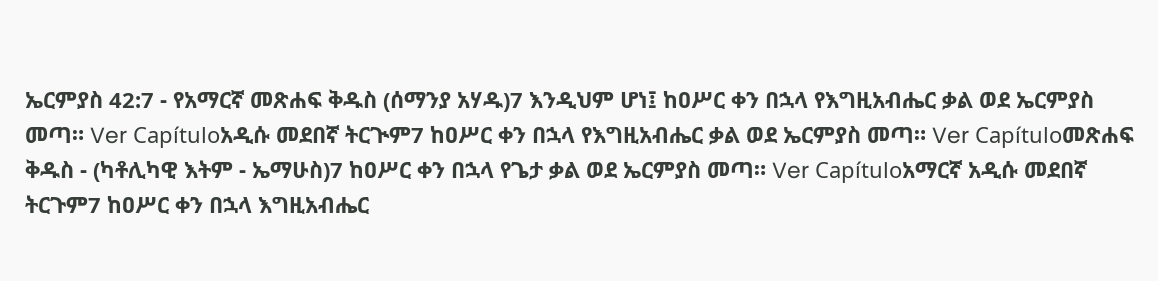ኤርምያስ 42:7 - የአማርኛ መጽሐፍ ቅዱስ (ሰማንያ አሃዱ)7 እንዲህም ሆነ፤ ከዐሥር ቀን በኋላ የእግዚአብሔር ቃል ወደ ኤርምያስ መጣ። Ver Capítuloአዲሱ መደበኛ ትርጒም7 ከዐሥር ቀን በኋላ የእግዚአብሔር ቃል ወደ ኤርምያስ መጣ። Ver Capítuloመጽሐፍ ቅዱስ - (ካቶሊካዊ እትም - ኤማሁስ)7 ከዐሥር ቀን በኋላ የጌታ ቃል ወደ ኤርምያስ መጣ። Ver Capítuloአማርኛ አዲሱ መደበኛ ትርጉም7 ከዐሥር ቀን በኋላ እግዚአብሔር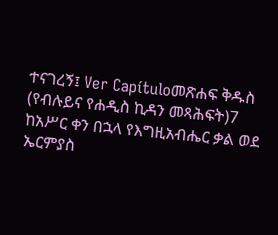ተናገረኝ፤ Ver Capítuloመጽሐፍ ቅዱስ (የብሉይና የሐዲስ ኪዳን መጻሕፍት)7 ከአሥር ቀን በኋላ የእግዚአብሔር ቃል ወደ ኤርምያስ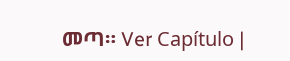መጣ። Ver Capítulo |